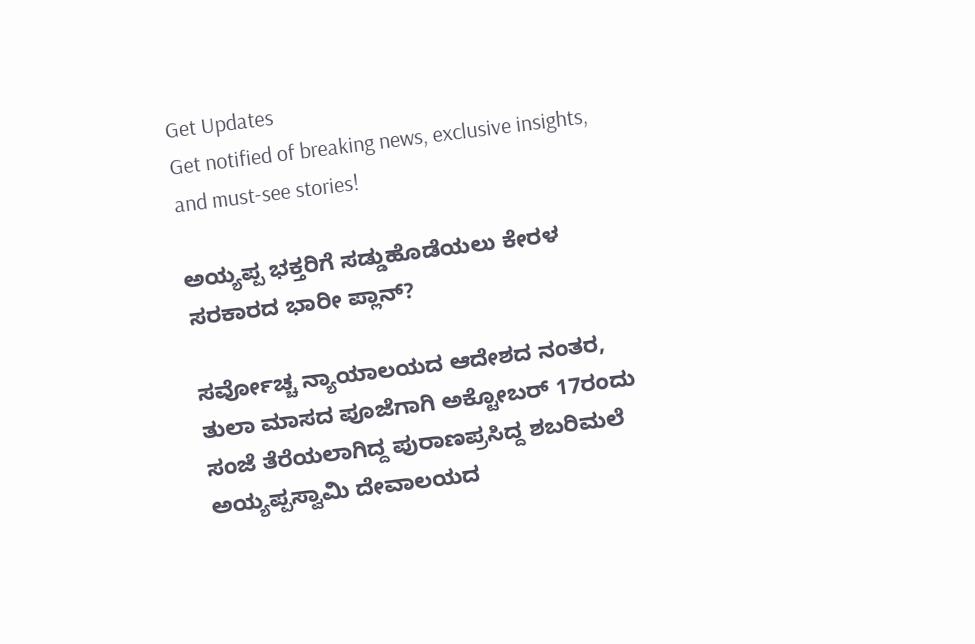Get Updates
Get notified of breaking news, exclusive insights, and must-see stories!

ಅಯ್ಯಪ್ಪ ಭಕ್ತರಿಗೆ ಸಡ್ಡುಹೊಡೆಯಲು ಕೇರಳ ಸರಕಾರದ ಭಾರೀ ಪ್ಲಾನ್?

ಸರ್ವೋಚ್ಚ ನ್ಯಾಯಾಲಯದ ಆದೇಶದ ನಂತರ, ತುಲಾ ಮಾಸದ ಪೂಜೆಗಾಗಿ ಅಕ್ಟೋಬರ್ 17ರಂದು ಸಂಜೆ ತೆರೆಯಲಾಗಿದ್ದ ಪುರಾಣಪ್ರಸಿದ್ದ ಶಬರಿಮಲೆ ಅಯ್ಯಪ್ಪಸ್ವಾಮಿ ದೇವಾಲಯದ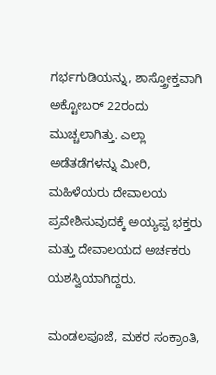ಗರ್ಭಗುಡಿಯನ್ನು, ಶಾಸ್ತ್ರೋಕ್ತವಾಗಿ ಅಕ್ಟೋಬರ್ 22ರಂದು ಮುಚ್ಚಲಾಗಿತ್ತು. ಎಲ್ಲಾ ಅಡೆತಡೆಗಳನ್ನು ಮೀರಿ, ಮಹಿಳೆಯರು ದೇವಾಲಯ ಪ್ರವೇಶಿಸುವುದಕ್ಕೆ ಅಯ್ಯಪ್ಪ ಭಕ್ತರು ಮತ್ತು ದೇವಾಲಯದ ಅರ್ಚಕರು ಯಶಸ್ವಿಯಾಗಿದ್ದರು.

ಮಂಡಲಪೂಜೆ, ಮಕರ ಸಂಕ್ರಾಂತಿ,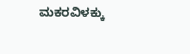ಮಕರವಿಳಕ್ಕು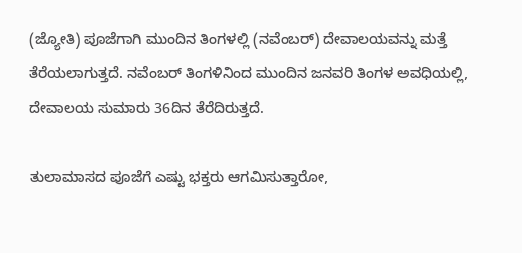(ಜ್ಯೋತಿ) ಪೂಜೆಗಾಗಿ ಮುಂದಿನ ತಿಂಗಳಲ್ಲಿ (ನವೆಂಬರ್) ದೇವಾಲಯವನ್ನು ಮತ್ತೆ ತೆರೆಯಲಾಗುತ್ತದೆ. ನವೆಂಬರ್ ತಿಂಗಳಿನಿಂದ ಮುಂದಿನ ಜನವರಿ ತಿಂಗಳ ಅವಧಿಯಲ್ಲಿ, ದೇವಾಲಯ ಸುಮಾರು 36ದಿನ ತೆರೆದಿರುತ್ತದೆ.

ತುಲಾಮಾಸದ ಪೂಜೆಗೆ ಎಷ್ಟು ಭಕ್ತರು ಆಗಮಿಸುತ್ತಾರೋ,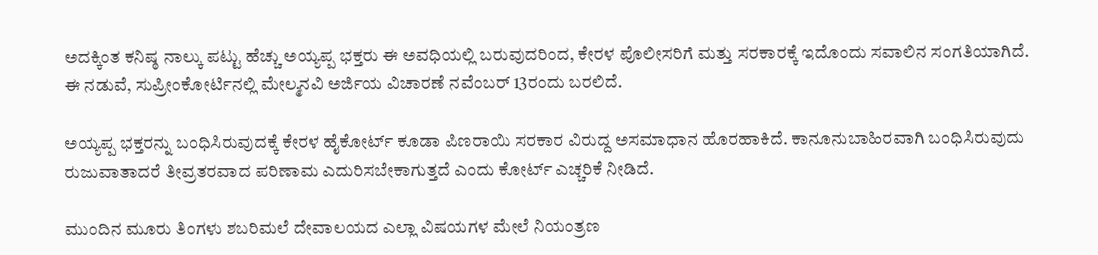ಅದಕ್ಕಿಂತ ಕನಿಷ್ಠ ನಾಲ್ಕು ಪಟ್ಟು ಹೆಚ್ಚು ಅಯ್ಯಪ್ಪ ಭಕ್ತರು ಈ ಅವಧಿಯಲ್ಲಿ ಬರುವುದರಿಂದ, ಕೇರಳ ಪೊಲೀಸರಿಗೆ ಮತ್ತು ಸರಕಾರಕ್ಕೆ ಇದೊಂದು ಸವಾಲಿನ ಸಂಗತಿಯಾಗಿದೆ. ಈ ನಡುವೆ, ಸುಪ್ರೀಂಕೋರ್ಟಿನಲ್ಲಿ ಮೇಲ್ಮನವಿ ಅರ್ಜಿಯ ವಿಚಾರಣೆ ನವೆಂಬರ್ 13ರಂದು ಬರಲಿದೆ.

ಅಯ್ಯಪ್ಪ ಭಕ್ತರನ್ನು ಬಂಧಿಸಿರುವುದಕ್ಕೆ ಕೇರಳ ಹೈಕೋರ್ಟ್ ಕೂಡಾ ಪಿಣರಾಯಿ ಸರಕಾರ ವಿರುದ್ದ ಅಸಮಾಧಾನ ಹೊರಹಾಕಿದೆ. ಕಾನೂನುಬಾಹಿರವಾಗಿ ಬಂಧಿಸಿರುವುದು ರುಜುವಾತಾದರೆ ತೀವ್ರತರವಾದ ಪರಿಣಾಮ ಎದುರಿಸಬೇಕಾಗುತ್ತದೆ ಎಂದು ಕೋರ್ಟ್ ಎಚ್ಚರಿಕೆ ನೀಡಿದೆ.

ಮುಂದಿನ ಮೂರು ತಿಂಗಳು ಶಬರಿಮಲೆ ದೇವಾಲಯದ ಎಲ್ಲಾ ವಿಷಯಗಳ ಮೇಲೆ ನಿಯಂತ್ರಣ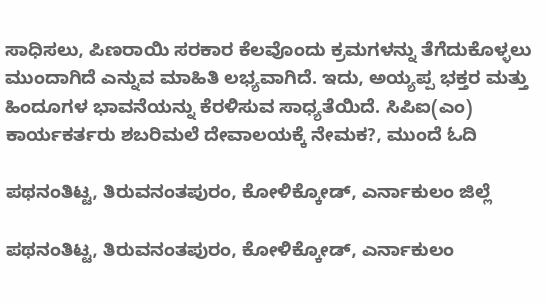ಸಾಧಿಸಲು, ಪಿಣರಾಯಿ ಸರಕಾರ ಕೆಲವೊಂದು ಕ್ರಮಗಳನ್ನು ತೆಗೆದುಕೊಳ್ಳಲು ಮುಂದಾಗಿದೆ ಎನ್ನುವ ಮಾಹಿತಿ ಲಭ್ಯವಾಗಿದೆ. ಇದು, ಅಯ್ಯಪ್ಪ ಭಕ್ತರ ಮತ್ತು ಹಿಂದೂಗಳ ಭಾವನೆಯನ್ನು ಕೆರಳಿಸುವ ಸಾಧ್ಯತೆಯಿದೆ. ಸಿಪಿಐ(ಎಂ) ಕಾರ್ಯಕರ್ತರು ಶಬರಿಮಲೆ ದೇವಾಲಯಕ್ಕೆ ನೇಮಕ?, ಮುಂದೆ ಓದಿ

ಪಥನಂತಿಟ್ಟ, ತಿರುವನಂತಪುರಂ, ಕೋಳಿಕ್ಕೋಡ್, ಎರ್ನಾಕುಲಂ ಜಿಲ್ಲೆ

ಪಥನಂತಿಟ್ಟ, ತಿರುವನಂತಪುರಂ, ಕೋಳಿಕ್ಕೋಡ್, ಎರ್ನಾಕುಲಂ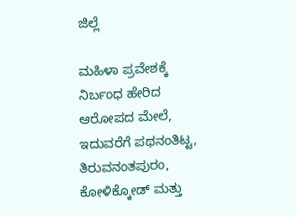ಜಿಲ್ಲೆ

ಮಹಿಳಾ ಪ್ರವೇಶಕ್ಕೆ ನಿರ್ಬಂಧ ಹೇರಿದ ಆರೋಪದ ಮೇಲೆ, ಇದುವರೆಗೆ ಪಥನಂತಿಟ್ಟ, ತಿರುವನಂತಪುರಂ, ಕೋಳಿಕ್ಕೋಡ್ ಮತ್ತು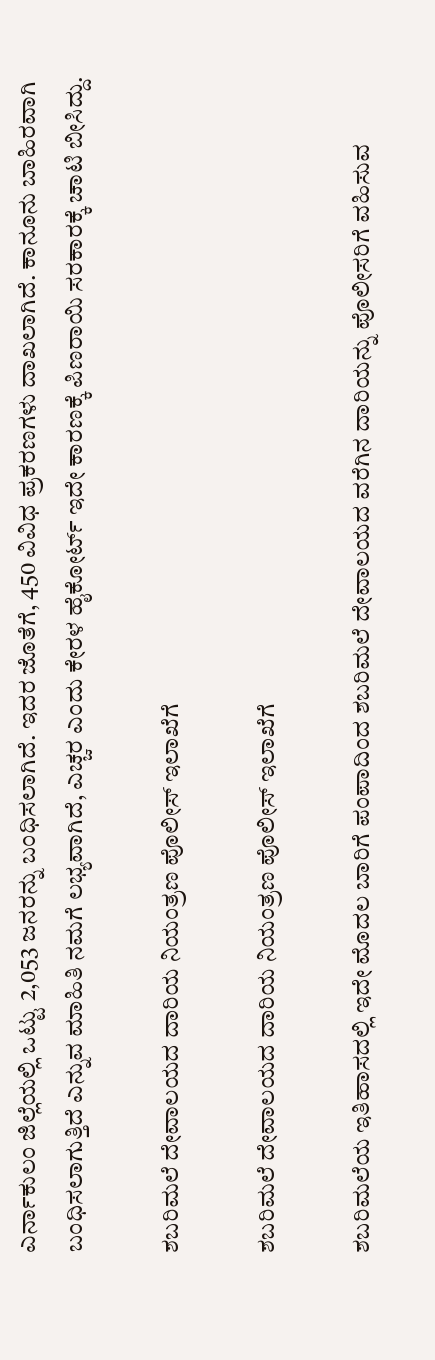ಎರ್ನಾಕುಲಂ ಜಿಲ್ಲೆಯಲ್ಲಿ ಒಟ್ಟು 2,053 ಜನರನ್ನು ಬಂಧಿಸಲಾಗಿದೆ. ಇದರ ಜೊತೆಗೆ, 450 ವಿವಿಧ ಪ್ರಕರಣಗಳು ದಾಖಲಾಗಿದೆ. ಕಾನೂನು ಬಾಹಿರವಾಗಿ ಬಂಧಿಸಲಾಗುತ್ತಿದೆ ಎನ್ನುವ ಮಾಹಿತಿ ನಮಗೆ ಲಭ್ಯವಾಗಿದೆ, ಎಚ್ಚರ ಎಂದು ಕೇರಳ ಹೈಕೋರ್ಟ್ ಇದೇ ಕಾರಣಕ್ಕೆ ಪಿಣರಾಯಿ ಸರಕಾರಕ್ಕೆ ಚಾಟಿ ಬೀಸಿದ್ದು.

ಶಬರಿಮಲೆ ದೇವಾಲಯದ ದಾರಿಯ ನಿಯಂತ್ರಣ ಪೊಲೀಸ್ ಇಲಾಖೆಗೆ

ಶಬರಿಮಲೆ ದೇವಾಲಯದ ದಾರಿಯ ನಿಯಂತ್ರಣ ಪೊಲೀಸ್ ಇಲಾಖೆಗೆ

ಶಬರಿಮಲೆಯ ಇತಿಹಾಸದಲ್ಲಿ ಇದೇ ಮೊದಲ ಬಾರಿಗೆ ಪಂಪಾದಿಂದ ಶಬರಿಮಲೆ ದೇವಾಲಯದ ವರೆಗಿನ ದಾರಿಯನ್ನು ಪೊಲೀಸರಿಗೆ ವಹಿಸುವ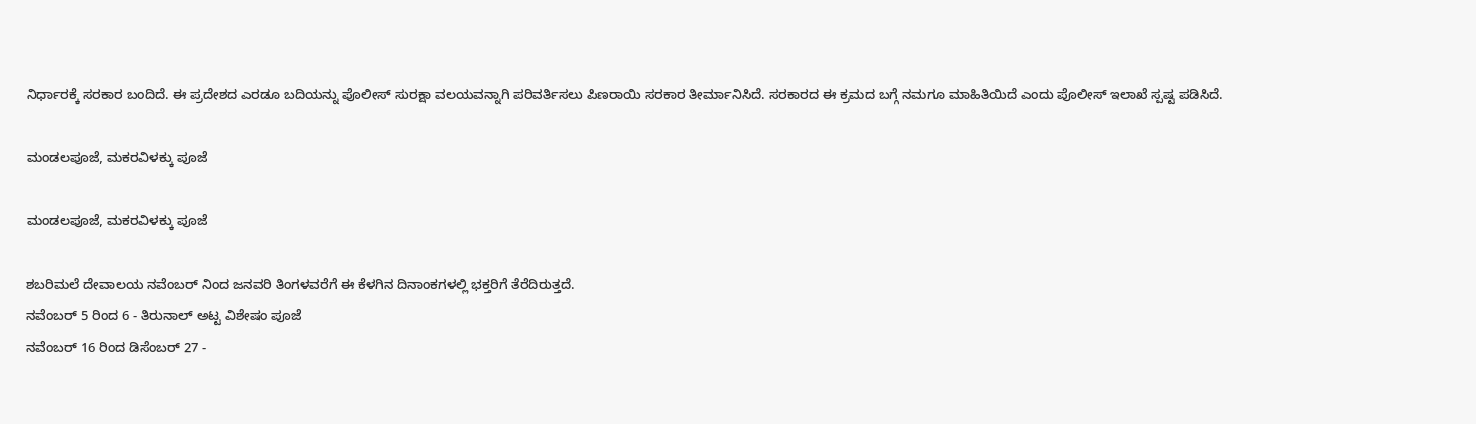ನಿರ್ಧಾರಕ್ಕೆ ಸರಕಾರ ಬಂದಿದೆ. ಈ ಪ್ರದೇಶದ ಎರಡೂ ಬದಿಯನ್ನು ಪೊಲೀಸ್ ಸುರಕ್ಷಾ ವಲಯವನ್ನಾಗಿ ಪರಿವರ್ತಿಸಲು ಪಿಣರಾಯಿ ಸರಕಾರ ತೀರ್ಮಾನಿಸಿದೆ. ಸರಕಾರದ ಈ ಕ್ರಮದ ಬಗ್ಗೆ ನಮಗೂ ಮಾಹಿತಿಯಿದೆ ಎಂದು ಪೊಲೀಸ್ ಇಲಾಖೆ ಸ್ಪಷ್ಟ ಪಡಿಸಿದೆ.

ಮಂಡಲಪೂಜೆ, ಮಕರವಿಳಕ್ಕು ಪೂಜೆ

ಮಂಡಲಪೂಜೆ, ಮಕರವಿಳಕ್ಕು ಪೂಜೆ

ಶಬರಿಮಲೆ ದೇವಾಲಯ ನವೆಂಬರ್ ನಿಂದ ಜನವರಿ ತಿಂಗಳವರೆಗೆ ಈ ಕೆಳಗಿನ ದಿನಾಂಕಗಳಲ್ಲಿ ಭಕ್ತರಿಗೆ ತೆರೆದಿರುತ್ತದೆ.
ನವೆಂಬರ್ 5 ರಿಂದ 6 - ತಿರುನಾಲ್ ಅಟ್ಟ ವಿಶೇಷಂ ಪೂಜೆ
ನವೆಂಬರ್ 16 ರಿಂದ ಡಿಸೆಂಬರ್ 27 -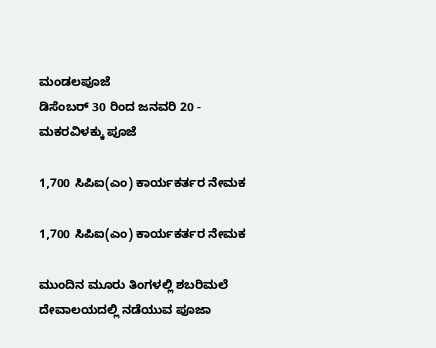ಮಂಡಲಪೂಜೆ
ಡಿಸೆಂಬರ್ 30 ರಿಂದ ಜನವರಿ 20 - ಮಕರವಿಳಕ್ಕು ಪೂಜೆ

1,700 ಸಿಪಿಐ(ಎಂ) ಕಾರ್ಯಕರ್ತರ ನೇಮಕ

1,700 ಸಿಪಿಐ(ಎಂ) ಕಾರ್ಯಕರ್ತರ ನೇಮಕ

ಮುಂದಿನ ಮೂರು ತಿಂಗಳಲ್ಲಿ ಶಬರಿಮಲೆ ದೇವಾಲಯದಲ್ಲಿ ನಡೆಯುವ ಪೂಜಾ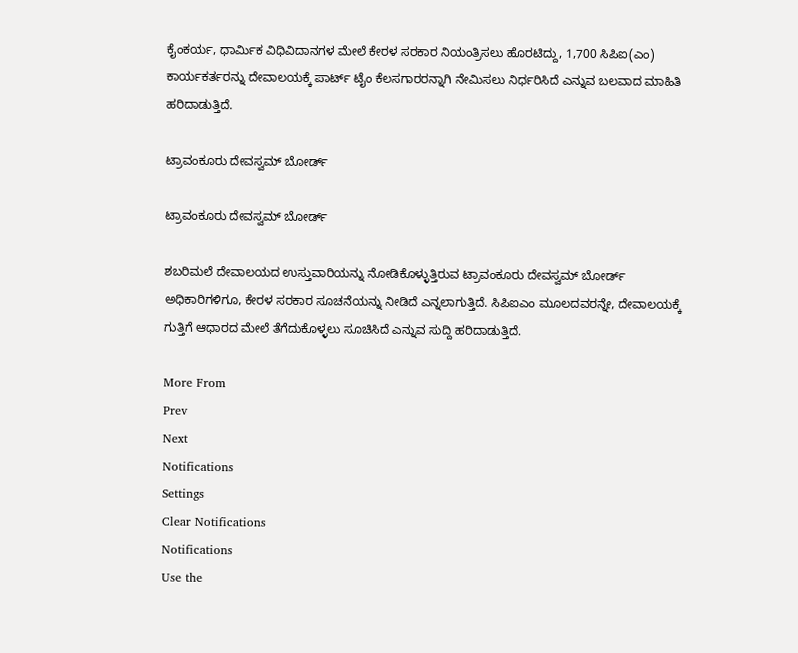ಕೈಂಕರ್ಯ, ಧಾರ್ಮಿಕ ವಿಧಿವಿದಾನಗಳ ಮೇಲೆ ಕೇರಳ ಸರಕಾರ ನಿಯಂತ್ರಿಸಲು ಹೊರಟಿದ್ದು, 1,700 ಸಿಪಿಐ(ಎಂ) ಕಾರ್ಯಕರ್ತರನ್ನು ದೇವಾಲಯಕ್ಕೆ ಪಾರ್ಟ್ ಟೈಂ ಕೆಲಸಗಾರರನ್ನಾಗಿ ನೇಮಿಸಲು ನಿರ್ಧರಿಸಿದೆ ಎನ್ನುವ ಬಲವಾದ ಮಾಹಿತಿ ಹರಿದಾಡುತ್ತಿದೆ.

ಟ್ರಾವಂಕೂರು ದೇವಸ್ವಮ್ ಬೋರ್ಡ್

ಟ್ರಾವಂಕೂರು ದೇವಸ್ವಮ್ ಬೋರ್ಡ್

ಶಬರಿಮಲೆ ದೇವಾಲಯದ ಉಸ್ತುವಾರಿಯನ್ನು ನೋಡಿಕೊಳ್ಳುತ್ತಿರುವ ಟ್ರಾವಂಕೂರು ದೇವಸ್ವಮ್ ಬೋರ್ಡ್ ಅಧಿಕಾರಿಗಳಿಗೂ, ಕೇರಳ ಸರಕಾರ ಸೂಚನೆಯನ್ನು ನೀಡಿದೆ ಎನ್ನಲಾಗುತ್ತಿದೆ. ಸಿಪಿಐಎಂ ಮೂಲದವರನ್ನೇ, ದೇವಾಲಯಕ್ಕೆ ಗುತ್ತಿಗೆ ಆಧಾರದ ಮೇಲೆ ತೆಗೆದುಕೊಳ್ಳಲು ಸೂಚಿಸಿದೆ ಎನ್ನುವ ಸುದ್ದಿ ಹರಿದಾಡುತ್ತಿದೆ.

More From
Prev
Next
Notifications
Settings
Clear Notifications
Notifications
Use the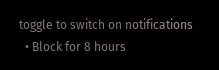toggle to switch on notifications
  • Block for 8 hours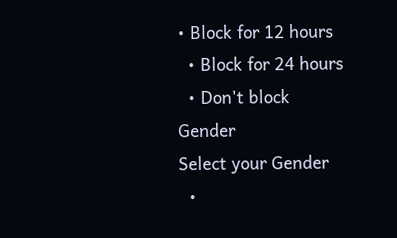• Block for 12 hours
  • Block for 24 hours
  • Don't block
Gender
Select your Gender
  •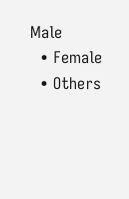Male
  • Female
  • Others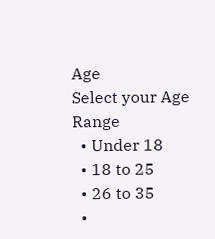Age
Select your Age Range
  • Under 18
  • 18 to 25
  • 26 to 35
  •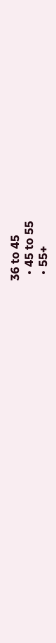36 to 45
  • 45 to 55
  • 55+